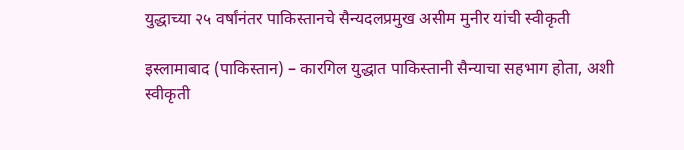युद्धाच्या २५ वर्षांनंतर पाकिस्तानचे सैन्यदलप्रमुख असीम मुनीर यांची स्वीकृती

इस्लामाबाद (पाकिस्तान) – कारगिल युद्धात पाकिस्तानी सैन्याचा सहभाग होता, अशी स्वीकृती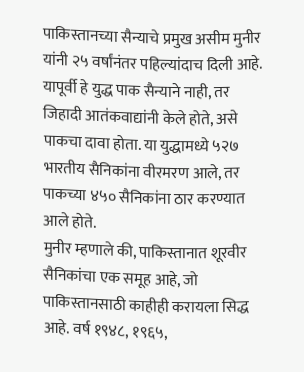पाकिस्तानच्या सैन्याचे प्रमुख असीम मुनीर यांनी २५ वर्षांनंतर पहिल्यांदाच दिली आहे. यापूर्वी हे युद्ध पाक सैन्याने नाही, तर जिहादी आतंकवाद्यांनी केले होते, असे पाकचा दावा होता. या युद्धामध्ये ५२७ भारतीय सैनिकांना वीरमरण आले, तर पाकच्या ४५० सैनिकांना ठार करण्यात आले होते.
मुनीर म्हणाले की, पाकिस्तानात शूरवीर सैनिकांचा एक समूह आहे, जो पाकिस्तानसाठी काहीही करायला सिद्ध आहे. वर्ष १९४८, १९६५,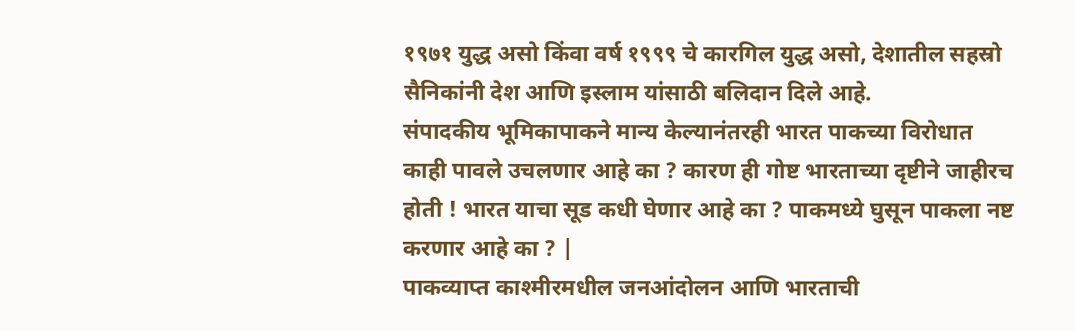१९७१ युद्ध असो किंवा वर्ष १९९९ चे कारगिल युद्ध असो, देशातील सहस्रो सैनिकांनी देश आणि इस्लाम यांसाठी बलिदान दिले आहे.
संपादकीय भूमिकापाकने मान्य केल्यानंतरही भारत पाकच्या विरोधात काही पावले उचलणार आहे का ? कारण ही गोष्ट भारताच्या दृष्टीने जाहीरच होती ! भारत याचा सूड कधी घेणार आहे का ? पाकमध्ये घुसून पाकला नष्ट करणार आहे का ? |
पाकव्याप्त काश्मीरमधील जनआंदोलन आणि भारताची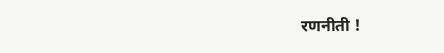रणनीती !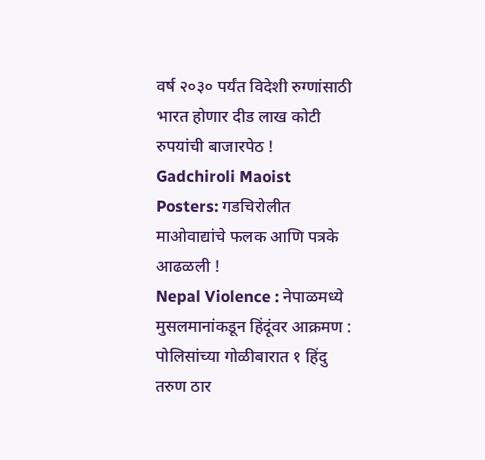वर्ष २०३० पर्यंत विदेशी रुग्णांसाठी भारत होणार दीड लाख कोटी रुपयांची बाजारपेठ !
Gadchiroli Maoist Posters: गडचिरोलीत माओवाद्यांचे फलक आणि पत्रके आढळली !
Nepal Violence : नेपाळमध्ये मुसलमानांकडून हिंदूंवर आक्रमण : पोलिसांच्या गोळीबारात १ हिंदु तरुण ठार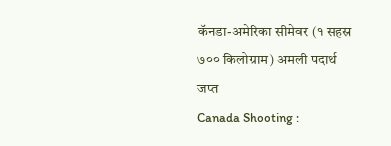कॅनडा-अमेरिका सीमेवर (१ सहस्र ७०० किलोग्राम) अमली पदार्थ जप्त
Canada Shooting :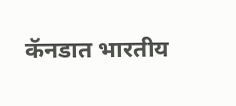कॅनडात भारतीय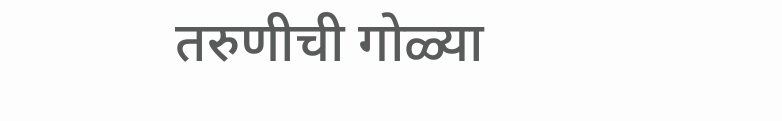तरुणीची गोळ्या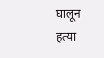घालून हत्या